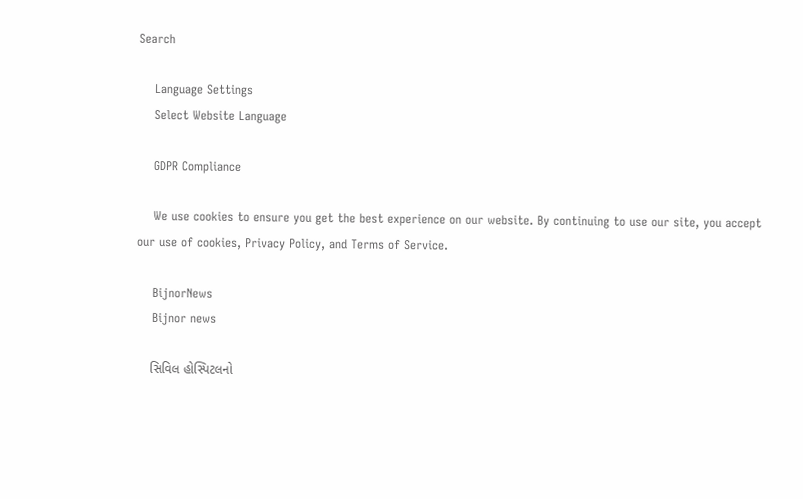Search

    Language Settings
    Select Website Language

    GDPR Compliance

    We use cookies to ensure you get the best experience on our website. By continuing to use our site, you accept our use of cookies, Privacy Policy, and Terms of Service.

    BijnorNews
    Bijnor news

    સિવિલ હોસ્પિટલનો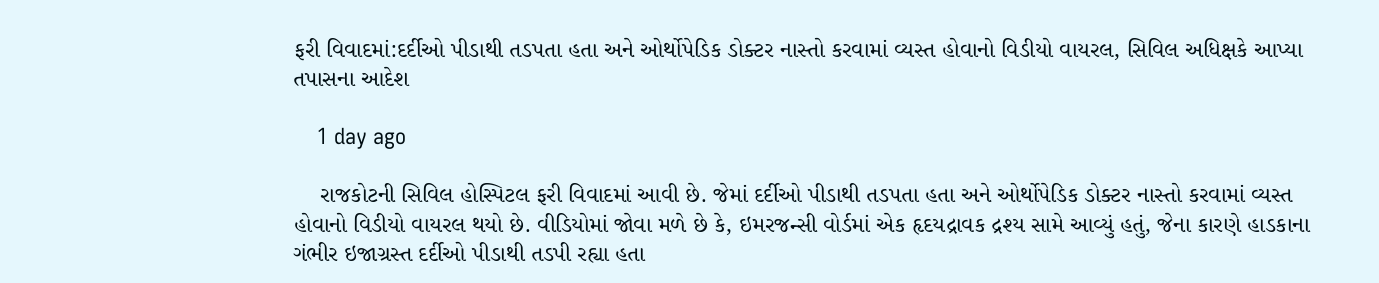ફરી વિવાદમાં:દર્દીઓ પીડાથી તડપતા હતા અને ઓર્થોપેડિક ડોક્ટર નાસ્તો કરવામાં વ્યસ્ત હોવાનો વિડીયો વાયરલ, સિવિલ અધિક્ષકે આપ્યા તપાસના આદેશ

    1 day ago

    રાજકોટની સિવિલ હોસ્પિટલ ફરી વિવાદમાં આવી છે. જેમાં દર્દીઓ પીડાથી તડપતા હતા અને ઓર્થોપેડિક ડોક્ટર નાસ્તો કરવામાં વ્યસ્ત હોવાનો વિડીયો વાયરલ થયો છે. વીડિયોમાં જોવા મળે છે કે, ઇમરજન્સી વોર્ડમાં એક હૃદયદ્રાવક દ્રશ્ય સામે આવ્યું હતું, જેના કારણે હાડકાના ગંભીર ઇજાગ્રસ્ત દર્દીઓ પીડાથી તડપી રહ્યા હતા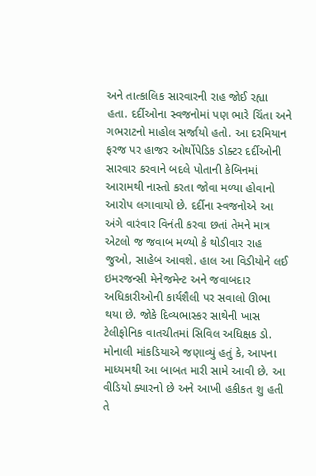અને તાત્કાલિક સારવારની રાહ જોઈ રહ્યા હતા. દર્દીઓના સ્વજનોમાં પણ ભારે ચિંતા અને ગભરાટનો માહોલ સર્જાયો હતો. આ દરમિયાન ફરજ પર હાજર ઓર્થોપેડિક ડોક્ટર દર્દીઓની સારવાર કરવાને બદલે પોતાની કેબિનમાં આરામથી નાસ્તો કરતા જોવા મળ્યા હોવાનો આરોપ લગાવાયો છે. દર્દીના સ્વજનોએ આ અંગે વારંવાર વિનંતી કરવા છતાં તેમને માત્ર એટલો જ જવાબ મળ્યો કે થોડીવાર રાહ જુઓ, સાહેબ આવશે. હાલ આ વિડીયોને લઈ ઇમરજન્સી મેનેજમેન્ટ અને જવાબદાર અધિકારીઓની કાર્યશૈલી પર સવાલો ઊભા થયા છે. જોકે દિવ્યભાસ્કર સાથેની ખાસ ટેલીફોનિક વાતચીતમાં સિવિલ અધિક્ષક ડો. મોનાલી માંકડિયાએ જણાવ્યું હતું કે, આપના માધ્યમથી આ બાબત મારી સામે આવી છે. આ વીડિયો ક્યારનો છે અને આખી હકીકત શુ હતી તે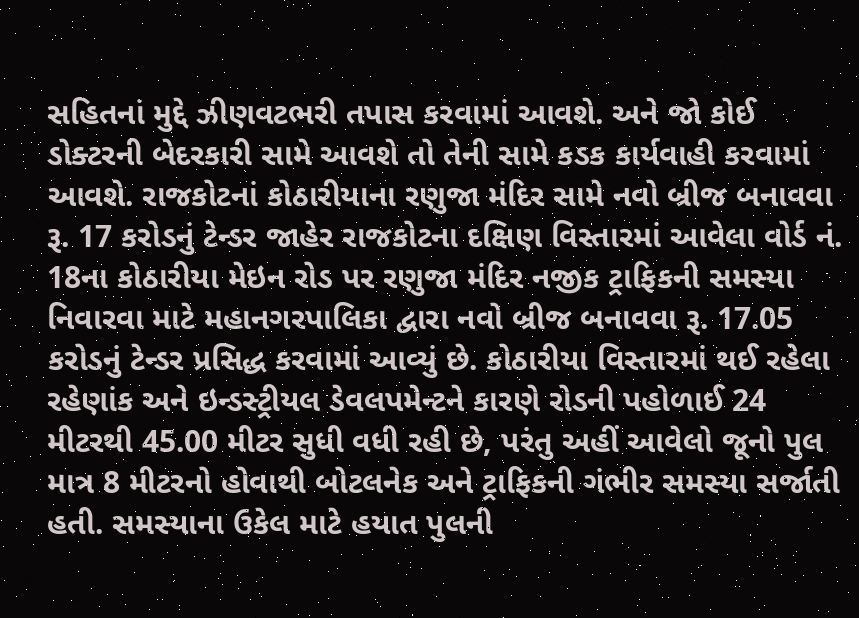સહિતનાં મુદ્દે ઝીણવટભરી તપાસ કરવામાં આવશે. અને જો કોઈ ડોક્ટરની બેદરકારી સામે આવશે તો તેની સામે કડક કાર્યવાહી કરવામાં આવશે. રાજકોટનાં કોઠારીયાના રણુજા મંદિર સામે નવો બ્રીજ બનાવવા રૂ. 17 કરોડનું ટેન્ડર જાહેર રાજકોટના દક્ષિણ વિસ્તારમાં આવેલા વોર્ડ નં. 18ના કોઠારીયા મેઇન રોડ પર રણુજા મંદિર નજીક ટ્રાફિકની સમસ્યા નિવારવા માટે મહાનગરપાલિકા દ્વારા નવો બ્રીજ બનાવવા રૂ. 17.05 કરોડનું ટેન્ડર પ્રસિદ્ધ કરવામાં આવ્યું છે. કોઠારીયા વિસ્તારમાં થઈ રહેલા રહેણાંક અને ઇન્ડસ્ટ્રીયલ ડેવલપમેન્ટને કારણે રોડની પહોળાઈ 24 મીટરથી 45.00 મીટર સુધી વધી રહી છે, પરંતુ અહીં આવેલો જૂનો પુલ માત્ર 8 મીટરનો હોવાથી બોટલનેક અને ટ્રાફિકની ગંભીર સમસ્યા સર્જાતી હતી. સમસ્યાના ઉકેલ માટે હયાત પુલની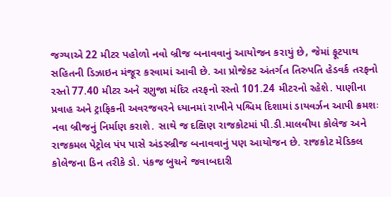જગ્યાએ 22 મીટર પહોળો નવો બ્રીજ બનાવવાનું આયોજન કરાયું છે, જેમાં ફૂટપાથ સહિતની ડિઝાઇન મંજૂર કરવામાં આવી છે. આ પ્રોજેક્ટ અંતર્ગત તિરુપતિ હેડવર્ક તરફનો રસ્તો 77.40 મીટર અને રણુજા મંદિર તરફનો રસ્તો 101.24 મીટરનો રહેશે. પાણીના પ્રવાહ અને ટ્રાફિકની અવરજવરને ધ્યાનમાં રાખીને પશ્ચિમ દિશામાં ડાયવર્ઝન આપી ક્રમશઃ નવા બ્રીજનું નિર્માણ કરાશે. સાથે જ દક્ષિણ રાજકોટમાં પી.ડી.માલવીયા કોલેજ અને રાજકમલ પેટ્રોલ પંપ પાસે અંડરબ્રીજ બનાવવાનું પણ આયોજન છે. રાજકોટ મેડિકલ કોલેજના ડિન તરીકે ડો. પંકજ બુચને જવાબદારી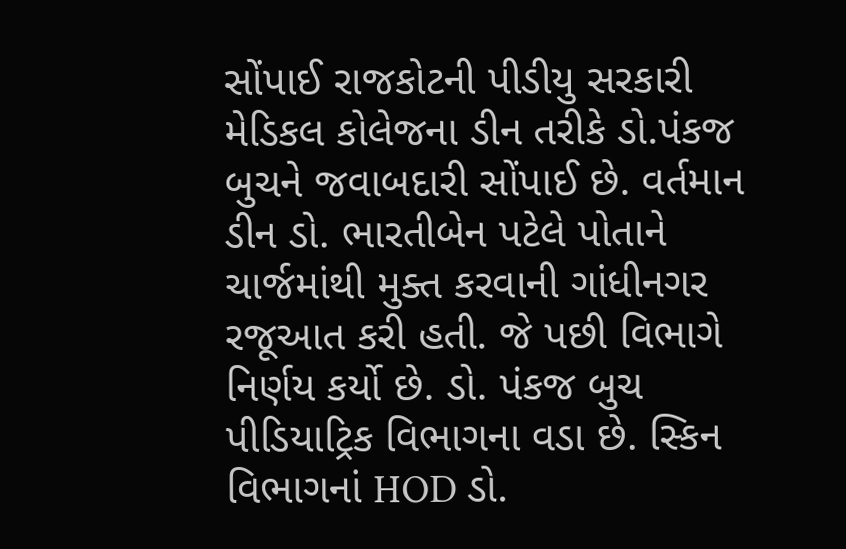સોંપાઈ રાજકોટની પીડીયુ સરકારી મેડિકલ કોલેજના ડીન તરીકે ડો.પંકજ બુચને જવાબદારી સોંપાઈ છે. વર્તમાન ડીન ડો. ભારતીબેન પટેલે પોતાને ચાર્જમાંથી મુક્ત કરવાની ગાંધીનગર રજૂઆત કરી હતી. જે પછી વિભાગે નિર્ણય કર્યો છે. ડો. પંકજ બુચ પીડિયાટ્રિક વિભાગના વડા છે. સ્કિન વિભાગનાં HOD ડો.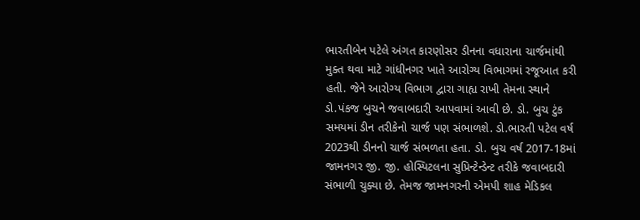ભારતીબેન પટેલે અંગત કારણોસર ડીનના વધારાના ચાર્જમાંથી મુક્ત થવા માટે ગાંધીનગર ખાતે આરોગ્ય વિભાગમાં રજૂઆત કરી હતી. જેને આરોગ્ય વિભાગ દ્વારા ગાહ્ય રાખી તેમના સ્થાને ડો.પંકજ બુચને જવાબદારી આપવામાં આવી છે. ડો. બુચ ટુંક સમયમાં ડીન તરીકેનો ચાર્જ પણ સંભાળશે. ડો.ભારતી પટેલ વર્ષ 2023થી ડીનનો ચાર્જ સંભળતા હતા. ડો. બુચ વર્ષ 2017-18માં જામનગર જી. જી. હોસ્પિટલના સુપ્રિન્ટેન્ડેન્ટ તરીકે જવાબદારી સંભાળી ચુક્યા છે. તેમજ જામનગરની એમપી શાહ મેડિકલ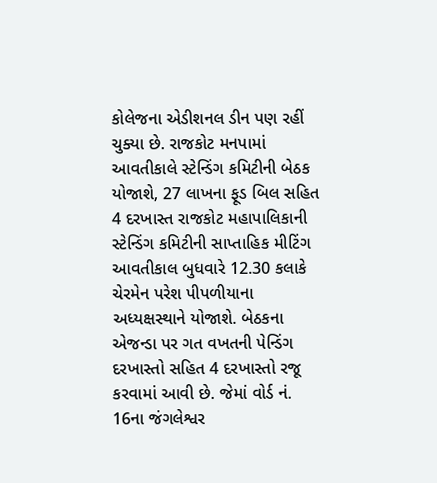કોલેજના એડીશનલ ડીન પણ રહીં ચુક્યા છે. રાજકોટ મનપામાં આવતીકાલે સ્ટેન્ડિંગ કમિટીની બેઠક યોજાશે, 27 લાખના ફૂડ બિલ સહિત 4 દરખાસ્ત રાજકોટ મહાપાલિકાની સ્ટેન્ડિંગ કમિટીની સાપ્તાહિક મીટિંગ આવતીકાલ બુધવારે 12.30 કલાકે ચેરમેન પરેશ પીપળીયાના અધ્યક્ષસ્થાને યોજાશે. બેઠકના એજન્ડા પર ગત વખતની પેન્ડિંગ દરખાસ્તો સહિત 4 દરખાસ્તો રજૂ કરવામાં આવી છે. જેમાં વોર્ડ નં. 16ના જંગલેશ્વર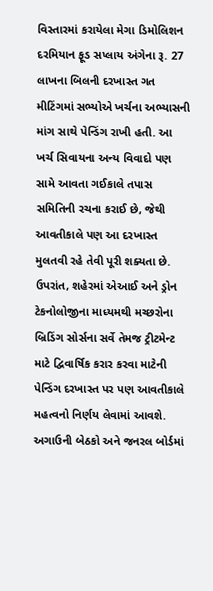વિસ્તારમાં કરાયેલા મેગા ડિમોલિશન દરમિયાન ફૂડ સપ્લાય અંગેના રૂ. 27 લાખના બિલની દરખાસ્ત ગત મીટિંગમાં સભ્યોએ ખર્ચના અભ્યાસની માંગ સાથે પેન્ડિંગ રાખી હતી. આ ખર્ચ સિવાયના અન્ય વિવાદો પણ સામે આવતા ગઈકાલે તપાસ સમિતિની રચના કરાઈ છે, જેથી આવતીકાલે પણ આ દરખાસ્ત મુલતવી રહે તેવી પૂરી શક્યતા છે. ઉપરાંત, શહેરમાં એઆઈ અને ડ્રોન ટેકનોલોજીના માધ્યમથી મચ્છરોના બ્રિડિંગ સોર્સના સર્વે તેમજ ટ્રીટમેન્ટ માટે દ્વિવાર્ષિક કરાર કરવા માટેની પેન્ડિંગ દરખાસ્ત પર પણ આવતીકાલે મહત્વનો નિર્ણય લેવામાં આવશે. અગાઉની બેઠકો અને જનરલ બોર્ડમાં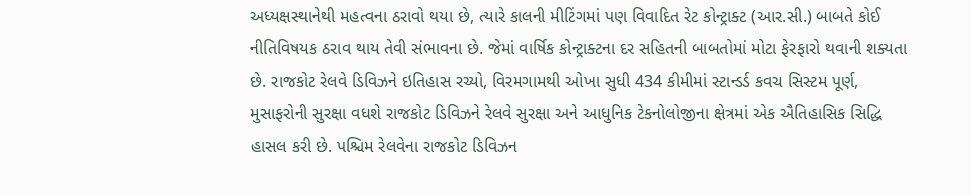અધ્યક્ષસ્થાનેથી મહત્વના ઠરાવો થયા છે, ત્યારે કાલની મીટિંગમાં પણ વિવાદિત રેટ કોન્ટ્રાક્ટ (આર.સી.) બાબતે કોઈ નીતિવિષયક ઠરાવ થાય તેવી સંભાવના છે. જેમાં વાર્ષિક કોન્ટ્રાક્ટના દર સહિતની બાબતોમાં મોટા ફેરફારો થવાની શક્યતા છે. રાજકોટ રેલવે ડિવિઝને ઇતિહાસ રચ્યો, વિરમગામથી ઓખા સુધી 434 કીમીમાં સ્ટાન્ડર્ડ કવચ સિસ્ટમ પૂર્ણ, મુસાફરોની સુરક્ષા વધશે રાજકોટ ડિવિઝને રેલવે સુરક્ષા અને આધુનિક ટેકનોલોજીના ક્ષેત્રમાં એક ઐતિહાસિક સિદ્ધિ હાસલ કરી છે. પશ્ચિમ રેલવેના રાજકોટ ડિવિઝન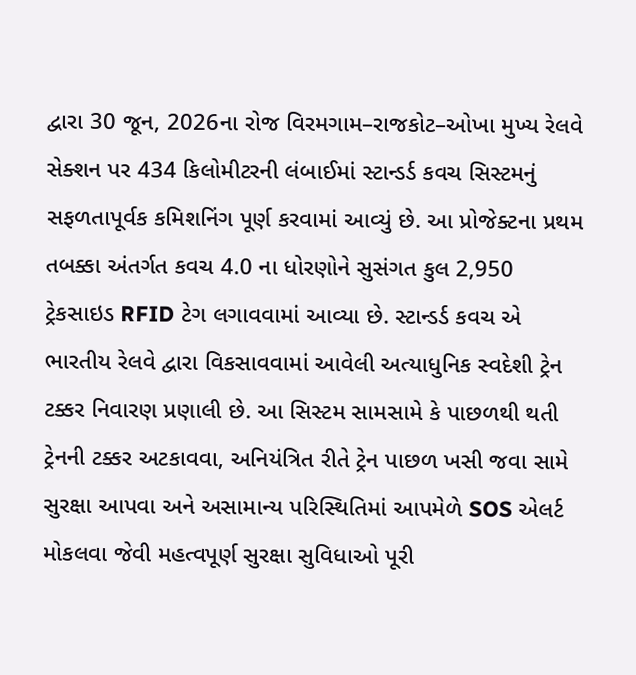દ્વારા 30 જૂન, 2026ના રોજ વિરમગામ–રાજકોટ–ઓખા મુખ્ય રેલવે સેક્શન પર 434 કિલોમીટરની લંબાઈમાં સ્ટાન્ડર્ડ કવચ સિસ્ટમનું સફળતાપૂર્વક કમિશનિંગ પૂર્ણ કરવામાં આવ્યું છે. આ પ્રોજેક્ટના પ્રથમ તબક્કા અંતર્ગત કવચ 4.0 ના ધોરણોને સુસંગત કુલ 2,950 ટ્રેકસાઇડ RFID ટેગ લગાવવામાં આવ્યા છે. સ્ટાન્ડર્ડ કવચ એ ભારતીય રેલવે દ્વારા વિકસાવવામાં આવેલી અત્યાધુનિક સ્વદેશી ટ્રેન ટક્કર નિવારણ પ્રણાલી છે. આ સિસ્ટમ સામસામે કે પાછળથી થતી ટ્રેનની ટક્કર અટકાવવા, અનિયંત્રિત રીતે ટ્રેન પાછળ ખસી જવા સામે સુરક્ષા આપવા અને અસામાન્ય પરિસ્થિતિમાં આપમેળે SOS એલર્ટ મોકલવા જેવી મહત્વપૂર્ણ સુરક્ષા સુવિધાઓ પૂરી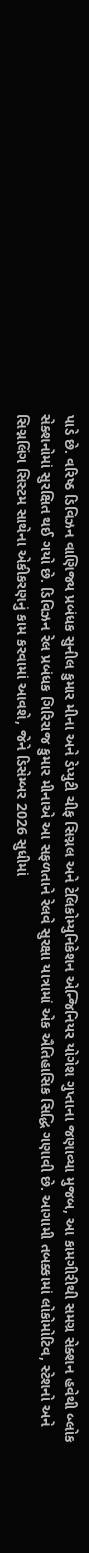પાડે છે. વરિષ્ઠ ડિવિઝન વાણિજ્ય પ્રબંધક સુનીલ કુમાર મીના અને ડેપ્યુટી ચીફ સિગ્નલ અને ટેલિકોમ્યુનિકેશન એન્જિનિયર યોગેશ ગુપ્તાના જણાવ્યા મુજબ, આ કામગીરીથી સમગ્ર સેક્શન હવેથી બ્લોક સેક્શનોમાં સુરક્ષિત થઈ ગયો છે. ડિવિઝન રેલ પ્રબંધક ગિરિરાજ કુમાર મીનાએ આ સફળતાને રેલવે સુરક્ષા યાત્રામાં એક ઐતિહાસિક સિદ્ધિ ગણાવી છે. આગામી તબક્કામાં લોકોમોટિવ, સ્ટેશનો અને સિગ્નલિંગ સિસ્ટમ સાથેના એકીકરણનું કામ કરવામાં આવશે, જેને ડિસેમ્બર 2026 સુધીમાં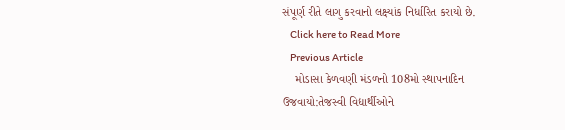સંપૂર્ણ રીતે લાગુ કરવાનો લક્ષ્યાંક નિર્ધારિત કરાયો છે.
    Click here to Read More
    Previous Article
    મોડાસા કેળવણી મંડળનો 108મો સ્થાપનાદિન ઉજવાયો:તેજસ્વી વિદ્યાર્થીઓને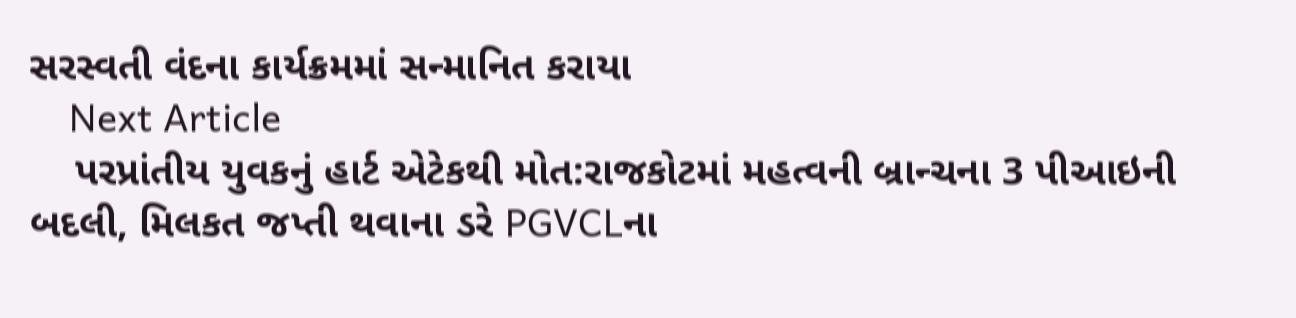સરસ્વતી વંદના કાર્યક્રમમાં સન્માનિત કરાયા
    Next Article
    પરપ્રાંતીય યુવકનું હાર્ટ એટેકથી મોત:રાજકોટમાં મહત્વની બ્રાન્ચના 3 પીઆઇની બદલી, મિલકત જપ્તી થવાના ડરે PGVCLના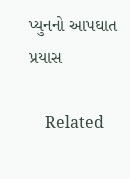પ્યુનનો આપઘાત પ્રયાસ

    Related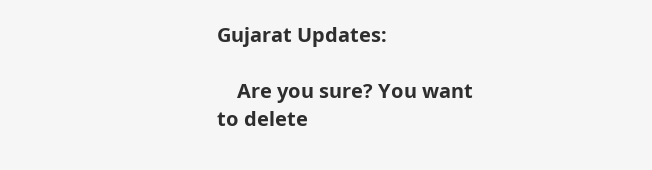Gujarat Updates:

    Are you sure? You want to delete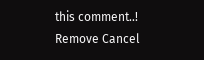this comment..! Remove Cancel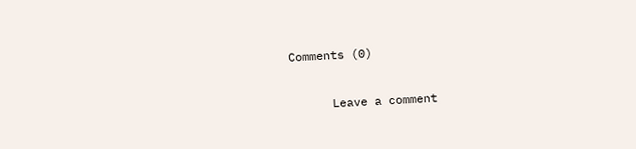Comments (0)

      Leave a comment